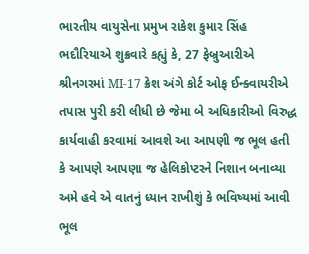ભારતીય વાયુસેના પ્રમુખ રાકેશ કુમાર સિંહ ભદૌરિયાએ શુક્રવારે કહ્યું કે, 27 ફેબ્રુઆરીએ શ્રીનગરમાં MI-17 ક્રેશ અંગે કોર્ટ ઓફ ઈન્ક્વાયરીએ તપાસ પુરી કરી લીધી છે જેમા બે અધિકારીઓ વિરુદ્ધ કાર્યવાહી કરવામાં આવશે આ આપણી જ ભૂલ હતી કે આપણે આપણા જ હેલિકોપ્ટરને નિશાન બનાવ્યા અમે હવે એ વાતનું ધ્યાન રાખીશું કે ભવિષ્યમાં આવી ભૂલ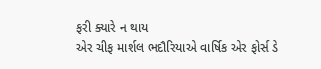ફરી ક્યારે ન થાય
એર ચીફ માર્શલ ભદૌરિયાએ વાર્ષિક એર ફોર્સ ડે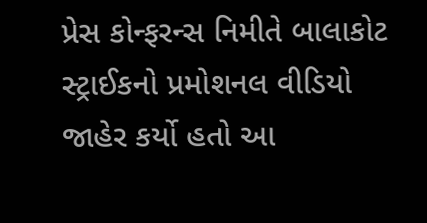પ્રેસ કોન્ફરન્સ નિમીતે બાલાકોટ સ્ટ્રાઈકનો પ્રમોશનલ વીડિયો જાહેર કર્યો હતો આ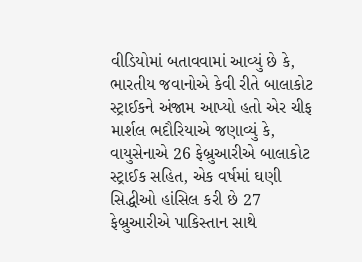વીડિયોમાં બતાવવામાં આવ્યું છે કે, ભારતીય જવાનોએ કેવી રીતે બાલાકોટ સ્ટ્રાઈકને અંજામ આપ્યો હતો એર ચીફ માર્શલ ભદૌરિયાએ જણાવ્યું કે, વાયુસેનાએ 26 ફેબ્રુઆરીએ બાલાકોટ સ્ટ્રાઈક સહિત, એક વર્ષમાં ઘણી સિદ્ધીઓ હાંસિલ કરી છે 27 ફેબ્રુઆરીએ પાકિસ્તાન સાથે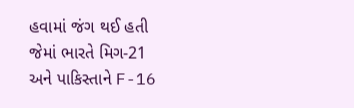હવામાં જંગ થઈ હતી જેમાં ભારતે મિગ-21 અને પાકિસ્તાને F-16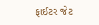ફાઈટર જેટ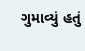ગુમાવ્યું હતું